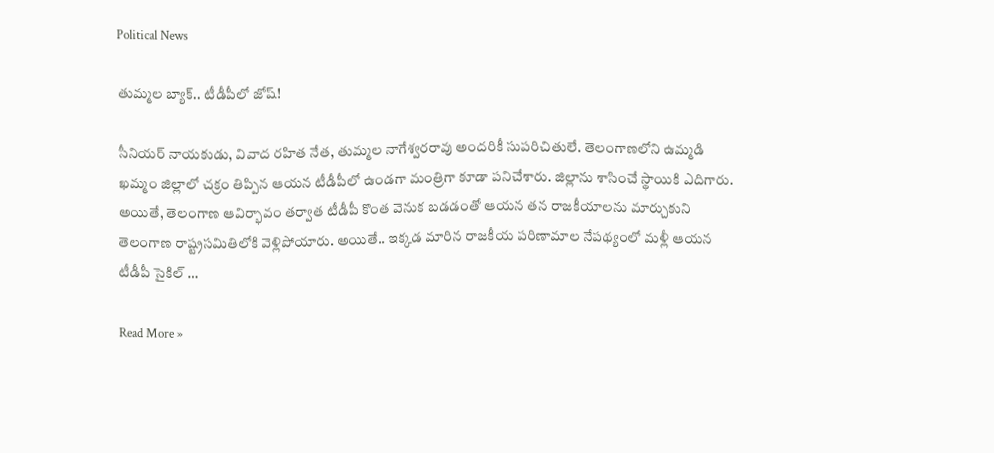Political News

తుమ్మ‌ల బ్యాక్.. టీడీపీలో జోష్‌!

సీనియ‌ర్ నాయ‌కుడు, వివాద ర‌హిత నేత‌, తుమ్మ‌ల నాగేశ్వ‌ర‌రావు అంద‌రికీ సుప‌రిచితులే. తెలంగాణలోని ఉమ్మ‌డి ఖ‌మ్మం జిల్లాలో చ‌క్రం తిప్పిన ఆయ‌న టీడీపీలో ఉండ‌గా మంత్రిగా కూడా ప‌నిచేశారు. జిల్లాను శాసించే స్థాయికి ఎదిగారు. అయితే, తెలంగాణ ఆవిర్భావం త‌ర్వాత టీడీపీ కొంత వెనుక బ‌డ‌డంతో ఆయ‌న త‌న రాజ‌కీయాల‌ను మార్చుకుని తెలంగాణ రాష్ట్ర‌స‌మితిలోకి వెళ్లిపోయారు. అయితే.. ఇక్క‌డ మారిన రాజ‌కీయ ప‌రిణామాల నేప‌థ్యంలో మ‌ళ్లీ ఆయ‌న టీడీపీ సైకిల్ …

Read More »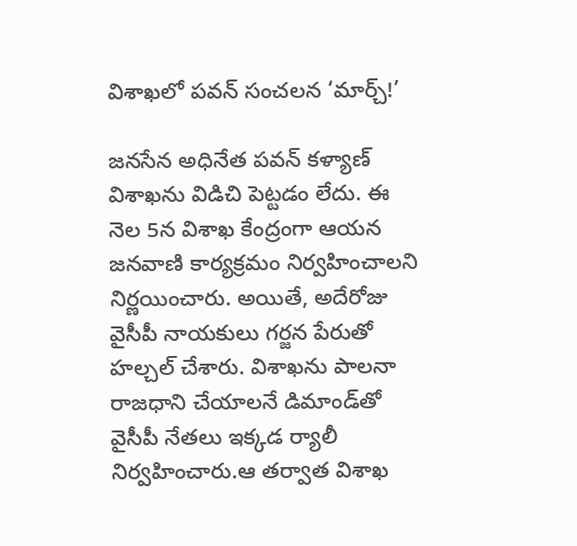విశాఖ‌లో ప‌వ‌న్ సంచ‌ల‌న ‘మార్చ్‌!’

జ‌న‌సేన అధినేత ప‌వ‌న్ క‌ళ్యాణ్ విశాఖ‌ను విడిచి పెట్ట‌డం లేదు. ఈ నెల 5న విశాఖ కేంద్రంగా ఆయ‌న జ‌న‌వాణి కార్య‌క్ర‌మం నిర్వ‌హించాల‌ని నిర్ణ‌యించారు. అయితే, అదేరోజు వైసీపీ నాయ‌కులు గ‌ర్జ‌న పేరుతో హ‌ల్చ‌ల్ చేశారు. విశాఖ‌ను పాల‌నా రాజ‌ధాని చేయాల‌నే డిమాండ్‌తో వైసీపీ నేత‌లు ఇక్క‌డ ర్యాలీ నిర్వ‌హించారు.ఆ త‌ర్వాత విశాఖ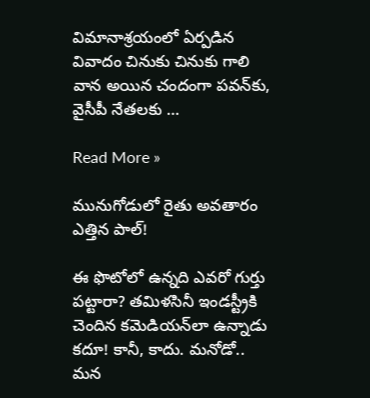విమానాశ్ర‌యంలో ఏర్ప‌డిన వివాదం చినుకు చినుకు గాలి వాన అయిన చందంగా ప‌వ‌న్‌కు, వైసీపీ నేత‌ల‌కు …

Read More »

మునుగోడులో రైతు అవ‌తారం ఎత్తిన‌ పాల్!

ఈ ఫొటోలో ఉన్న‌ది ఎవ‌రో గుర్తు ప‌ట్టారా? త‌మిళ‌సినీ ఇండ‌స్ట్రీకి చెందిన క‌మెడియ‌న్‌లా ఉన్నాడు క‌దూ! కానీ, కాదు. మ‌నోడో.. మ‌న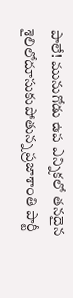పాలే! మునుగోడు ఉప ఎన్నిక‌లో త‌న‌దైన శైలిలోదూసుకుపోతున్న ప్ర‌జాశాంతి పార్టీ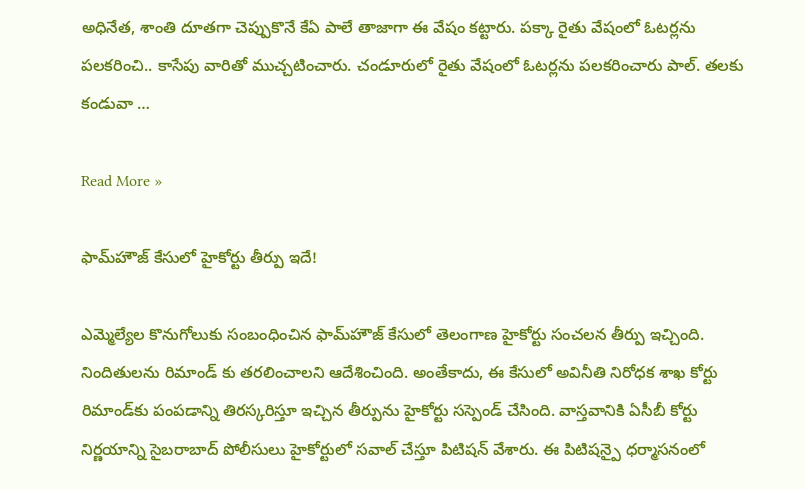అధినేత‌, శాంతి దూత‌గా చెప్పుకొనే కేఏ పాలే తాజాగా ఈ వేషం క‌ట్టారు. ప‌క్కా రైతు వేషంలో ఓటర్లను పలకరించి.. కాసేపు వారితో ముచ్చటించారు. చండూరులో రైతు వేషంలో ఓటర్లను పలకరించారు పాల్‌. తలకు కండువా …

Read More »

ఫామ్‌హౌజ్ కేసులో హైకోర్టు తీర్పు ఇదే!

ఎమ్మెల్యేల కొనుగోలుకు సంబంధించిన ఫామ్‌హౌజ్ కేసులో తెలంగాణ హైకోర్టు సంచ‌ల‌న తీర్పు ఇచ్చింది. నిందితులను రిమాండ్ కు త‌ర‌లించాల‌ని ఆదేశించింది. అంతేకాదు, ఈ కేసులో అవినీతి నిరోధ‌క శాఖ కోర్టు రిమాండ్‌కు పంప‌డాన్ని తిర‌స్క‌రిస్తూ ఇచ్చిన తీర్పును హైకోర్టు స‌స్పెండ్ చేసింది. వాస్త‌వానికి ఏసీబీ కోర్టు నిర్ణయాన్ని సైబరాబాద్‌ పోలీసులు హైకోర్టులో సవాల్‌ చేస్తూ పిటిషన్ వేశారు. ఈ పిటిషన్పై ధర్మాసనంలో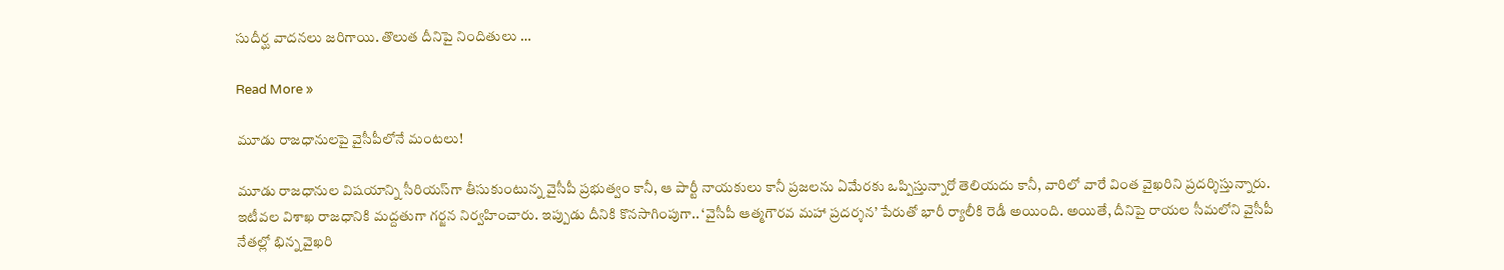సుదీర్ఘ వాదనలు జరిగాయి. తొలుత దీనిపై నిందితులు …

Read More »

మూడు రాజ‌ధానుల‌పై వైసీపీలోనే మంట‌లు!

మూడు రాజధానుల విష‌యాన్ని సీరియ‌స్‌గా తీసుకుంటున్న వైసీపీ ప్ర‌భుత్వం కానీ, ఆ పార్టీ నాయ‌కులు కానీ ప్ర‌జ‌లను ఏమేర‌కు ఒప్పిస్తున్నారో తెలియ‌దు కానీ, వారిలో వారే వింత వైఖ‌రిని ప్ర‌ద‌ర్శిస్తున్నారు. ఇటీవ‌ల విశాఖ రాజ‌ధానికి మ‌ద్ద‌తుగా గ‌ర్జ‌న‌ నిర్వ‌హించారు. ఇప్పుడు దీనికి కొన‌సాగింపుగా.. ‘వైసీపీ ఆత్మగౌరవ మహా ప్రదర్శన’ పేరుతో భారీ ర్యాలీకి రెడీ అయింది. అయితే, దీనిపై రాయ‌ల సీమలోని వైసీపీ నేతల్లో భిన్న వైఖరి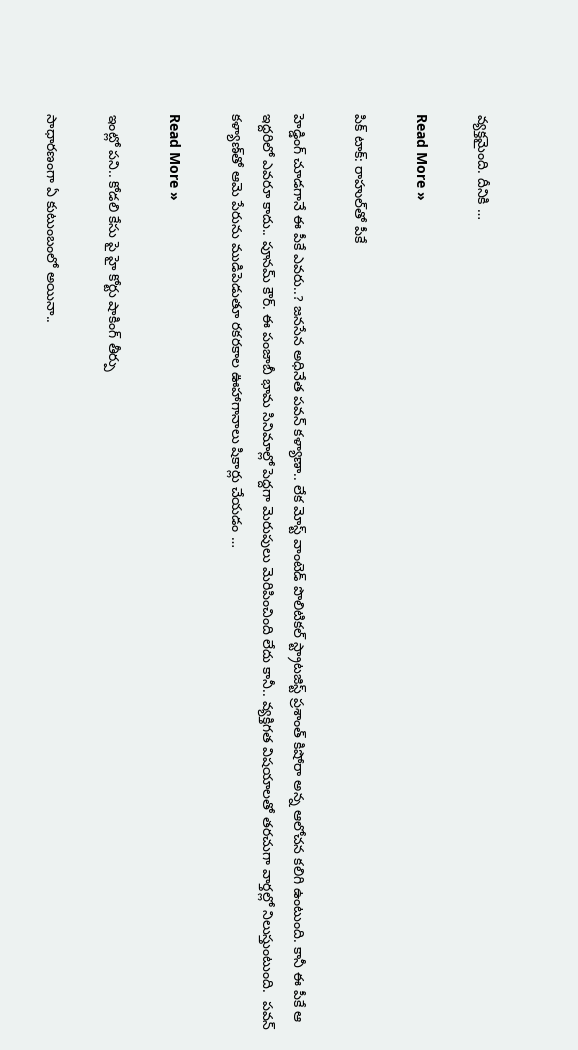వ్యక్తమైంది. దీనికి …

Read More »

పిక్ టాక్: రాహుల్‌తో పీకే

హెడ్డింగ్ చూడగానే ఈ పీకే ఎవరు..? జనసేన అధినేత పవన్ కళ్యాణా.. లేక మోస్ట్ వాంటెడ్ పొలిటికల్ స్ట్రాటజిస్ట్ ప్రశాంత్ కిషోరా అన్న ఆలోచన కలిగి ఉంటుంది. కానీ ఈ పీకే ఆ ఇద్దరిలో ఎవరూ కాదు.. పూనమ్ కౌర్. ఈ పంజాబీ భామ సినిమాల్లో పెద్దగా మెరుపులు మెరిపించింది లేదు కానీ.. వ్యక్తిగత విషయాలతో తరచుగా వార్తల్లో నిలుస్తుంటుంది.  పవన్ కళ్యాణ్‌తో ఆమె పేరును ముడిపెడుతూ రకరకాల ఊహాగానాలు షికార్లు చేయడం …

Read More »

ఇంట్లో ప‌ని.. కోడ‌లి కేసు పై హై కోర్టు షాకింగ్ తీర్పు

సాధార‌ణంగా ఏ కుటుంబంలో అయినా..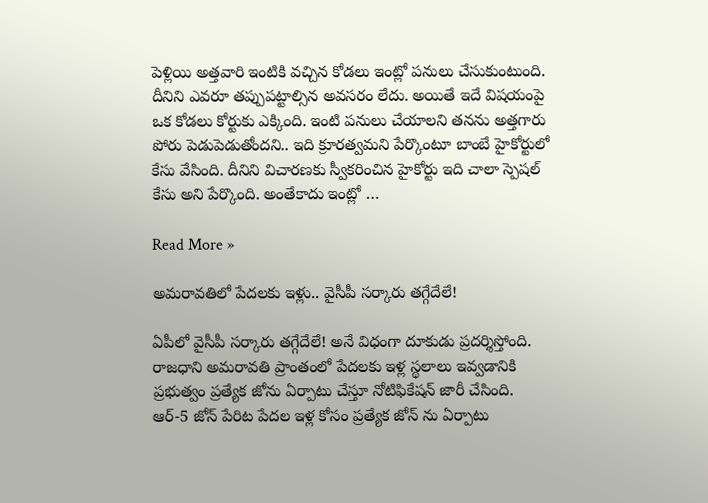పెళ్లియి అత్త‌వారి ఇంటికి వ‌చ్చిన కోడ‌లు ఇంట్లో ప‌నులు చేసుకుంటుంది. దీనిని ఎవ‌రూ త‌ప్పుప‌ట్టాల్సిన అవ‌స‌రం లేదు. అయితే ఇదే విష‌యంపై ఒక కోడ‌లు కోర్టుకు ఎక్కింది. ఇంటి పనులు చేయాలని త‌న‌ను అత్త‌గారు పోరు పెడుపెడుతోంద‌ని.. ఇది క్రూర‌త్వ‌మ‌ని పేర్కొంటూ బాంబే హైకోర్టులో కేసు వేసింది. దీనిని విచార‌ణ‌కు స్వీక‌రించిన హైకోర్టు ఇది చాలా స్పెష‌ల్ కేసు అని పేర్కొంది. అంతేకాదు ఇంట్లో …

Read More »

అమ‌రావ‌తిలో పేద‌ల‌కు ఇళ్లు.. వైసీపీ స‌ర్కారు త‌గ్గేదేలే!

ఏపీలో వైసీపీ స‌ర్కారు త‌గ్గేదేలే! అనే విధంగా దూకుడు ప్ర‌ద‌ర్శిస్తోంది. రాజధాని అమ‌రావ‌తి ప్రాంతంలో పేదలకు ఇళ్ల స్థలాలు ఇవ్వడానికి ప్రభుత్వం ప్రత్యేక జోను ఏర్పాటు చేస్తూ నోటిఫికేషన్ జారీ చేసింది. ఆర్-5 జోన్ పేరిట పేదల ఇళ్ల కోసం ప్రత్యేక జోన్ ను ఏర్పాటు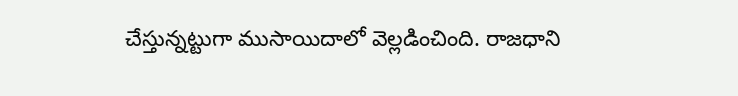చేస్తున్నట్టుగా ముసాయిదాలో వెల్లడించింది. రాజధాని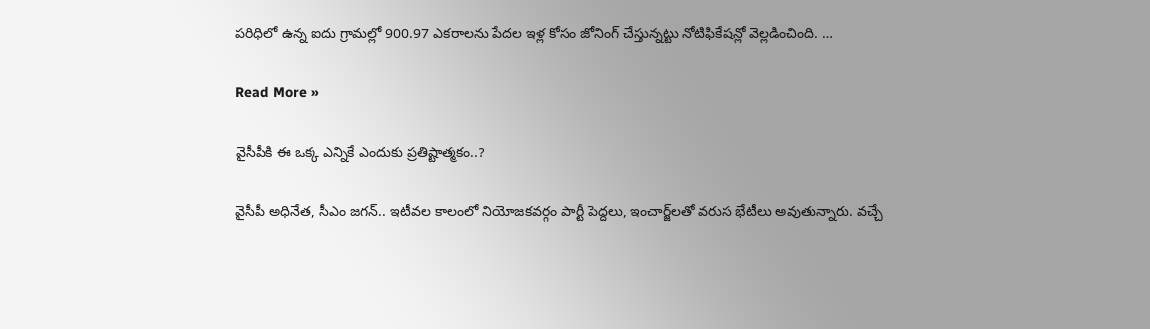పరిధిలో ఉన్న ఐదు గ్రామల్లో 900.97 ఎకరాలను పేదల ఇళ్ల కోసం జోనింగ్ చేస్తున్నట్టు నోటిఫికేషన్లో వెల్లడించింది. …

Read More »

వైసీపీకి ఈ ఒక్క ఎన్నికే ఎందుకు ప్ర‌తిష్టాత్మ‌కం..?

వైసీపీ అధినేత‌, సీఎం జ‌గ‌న్‌.. ఇటీవ‌ల కాలంలో నియోజ‌క‌వ‌ర్గం పార్టీ పెద్ద‌లు, ఇంచార్జ్‌ల‌తో వ‌రుస భేటీలు అవుతున్నారు. వ‌చ్చే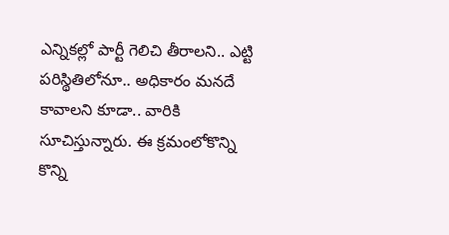ఎన్నిక‌ల్లో పార్టీ గెలిచి తీరాల‌ని.. ఎట్టి ప‌రిస్థితిలోనూ.. అధికారం మ‌నదే కావాల‌ని కూడా.. వారికి సూచిస్తున్నారు. ఈ క్ర‌మంలోకొన్ని కొన్ని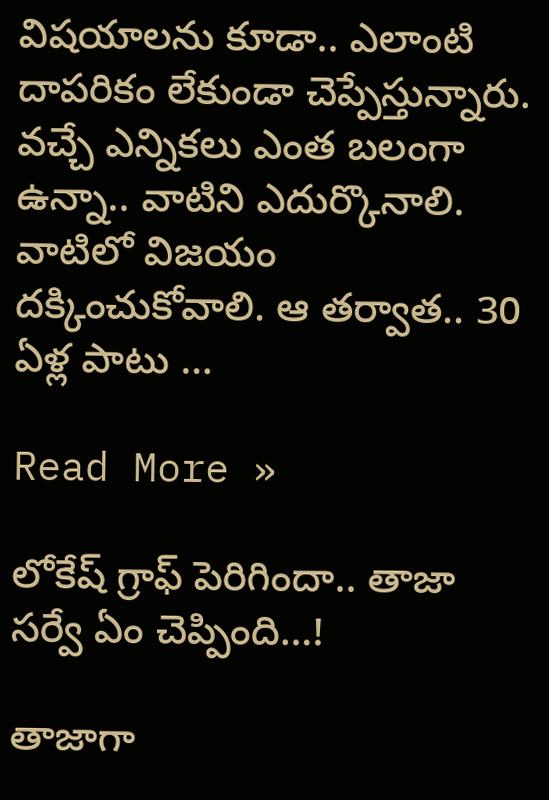విష‌యాల‌ను కూడా.. ఎలాంటి దాప‌రికం లేకుండా చెప్పేస్తున్నారు. వ‌చ్చే ఎన్నిక‌లు ఎంత బలంగా ఉన్నా.. వాటిని ఎదుర్కొనాలి. వాటిలో విజ‌యం ద‌క్కించుకోవాలి. ఆ త‌ర్వాత‌.. 30 ఏళ్ల పాటు …

Read More »

లోకేష్ గ్రాఫ్‌ పెరిగిందా.. తాజా స‌ర్వే ఏం చెప్పింది…!

తాజాగా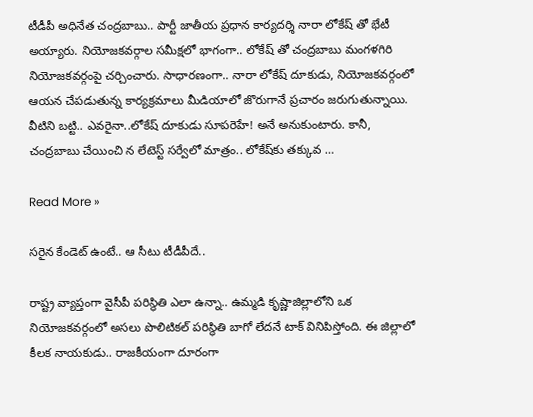టీడీపీ అధినేత చంద్ర‌బాబు.. పార్టీ జాతీయ ప్ర‌ధాన కార్య‌ద‌ర్శి నారా లోకేష్‌ తో భేటీ అయ్యారు. నియోజ‌క‌వ‌ర్గాల స‌మీక్ష‌లో భాగంగా.. లోకేష్‌ తో చంద్ర‌బాబు మంగ‌ళ‌గిరి నియోజ‌క‌వ‌ర్గంపై చ‌ర్చించారు. సాధార‌ణంగా.. నారా లోకేష్ దూకుడు, నియోజ‌క‌వ‌ర్గంలో ఆయ‌న చేప‌డుతున్న కార్య‌క్ర‌మాలు మీడియాలో జొరుగానే ప్ర‌చారం జ‌రుగుతున్నాయి. వీటిని బ‌ట్టి.. ఎవ‌రైనా..లోకేష్ దూకుడు సూప‌రెహే! అనే అనుకుంటారు. కానీ, చంద్ర‌బాబు చేయించి న లేటెస్ట్ స‌ర్వేలో మాత్రం.. లోకేష్‌కు త‌క్కువ …

Read More »

స‌రైన కేండెట్ ఉంటే.. ఆ సీటు టీడీపీదే..

రాష్ట్ర వ్యాప్తంగా వైసీపీ ప‌రిస్థితి ఎలా ఉన్నా.. ఉమ్మ‌డి కృష్ణాజిల్లాలోని ఒక నియోజ‌క‌వ‌ర్గంలో అస‌లు పొలిటికల్ ప‌రిస్థితి బాగో లేద‌నే టాక్ వినిపిస్తోంది. ఈ జిల్లాలో కీల‌క నాయ‌కుడు.. రాజ‌కీయంగా దూరంగా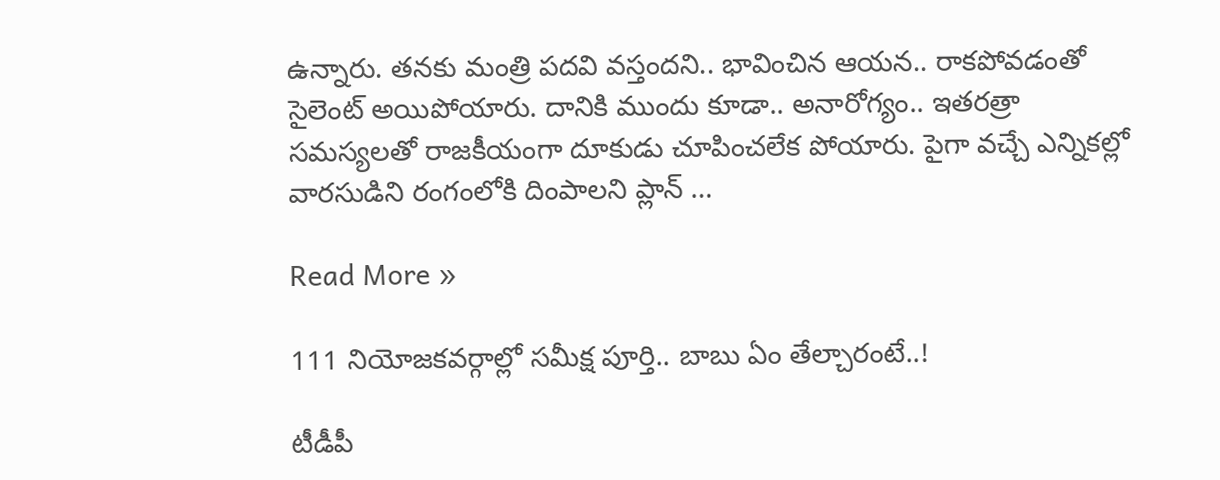ఉన్నారు. త‌న‌కు మంత్రి ప‌ద‌వి వ‌స్తంద‌ని.. భావించిన ఆయ‌న‌.. రాక‌పోవ‌డంతో సైలెంట్ అయిపోయారు. దానికి ముందు కూడా.. అనారోగ్యం.. ఇత‌రత్రా స‌మ‌స్య‌ల‌తో రాజ‌కీయంగా దూకుడు చూపించ‌లేక పోయారు. పైగా వ‌చ్చే ఎన్నిక‌ల్లో వార‌సుడిని రంగంలోకి దింపాల‌ని ప్లాన్ …

Read More »

111 నియోజ‌క‌వ‌ర్గాల్లో స‌మీక్ష పూర్తి.. బాబు ఏం తేల్చారంటే..!

టీడీపీ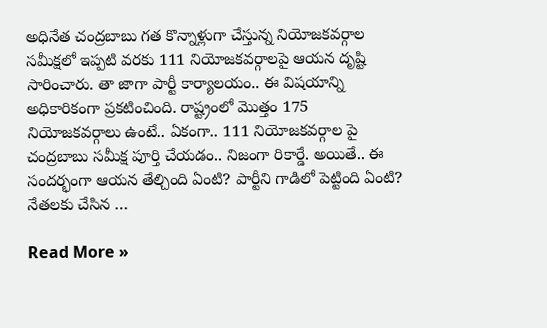అధినేత చంద్ర‌బాబు గ‌త కొన్నాళ్లుగా చేస్తున్న నియోజ‌క‌వ‌ర్గాల స‌మీక్ష‌లో ఇప్ప‌టి వ‌ర‌కు 111 నియోజ‌క‌వ‌ర్గాల‌పై ఆయ‌న దృష్టి సారించారు. తా జాగా పార్టీ కార్యాల‌యం.. ఈ విష‌యాన్ని అధికారికంగా ప్ర‌క‌టించింది. రాష్ట్రంలో మొత్తం 175 నియోజ‌క‌వ‌ర్గాలు ఉంటే.. ఏకంగా.. 111 నియోజ‌క‌వర్గాల పై చంద్ర‌బాబు స‌మీక్ష పూర్తి చేయ‌డం.. నిజంగా రికార్డే. అయితే.. ఈ సంద‌ర్భంగా ఆయ‌న తేల్చింది ఏంటి? పార్టీని గాడిలో పెట్టింది ఏంటి? నేత‌ల‌కు చేసిన …

Read More »